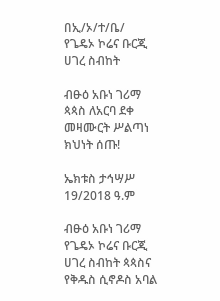በኢ/ኦ/ተ/ቤ/ የጌዴኦ ኮሬና ቡርጂ ሀገረ ስብከት

ብፁዕ አቡነ ገሪማ ጳጳስ ለአርባ ደቀ መዛሙርት ሥልጣነ ክህነት ሰጡ!

ኤክቱስ ታኅሣሥ 19/2018 ዓ.ም

ብፁዕ አቡነ ገሪማ የጌዴኦ ኮሬና ቡርጂ ሀገረ ስብከት ጳጳስና የቅዱስ ሲኖዶስ አባል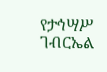የታኅሣሥ ገብርኤል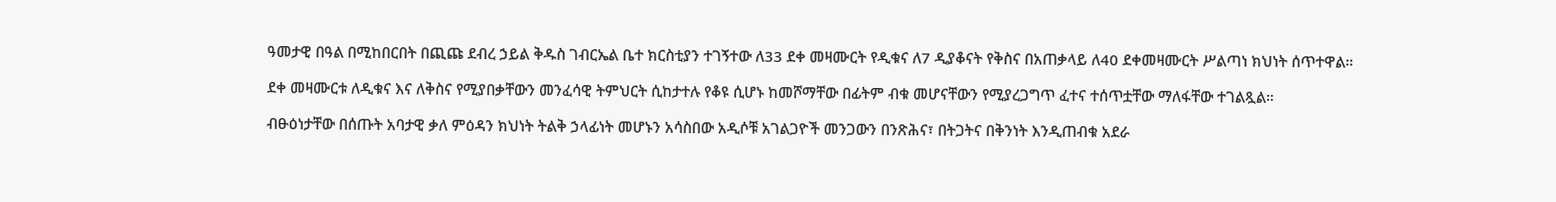ዓመታዊ በዓል በሚከበርበት በጪጩ ደብረ ኃይል ቅዱስ ገብርኤል ቤተ ክርስቲያን ተገኝተው ለ33 ደቀ መዛሙርት የዲቁና ለ7 ዲያቆናት የቅስና በአጠቃላይ ለ40 ደቀመዛሙርት ሥልጣነ ክህነት ሰጥተዋል።

ደቀ መዛሙርቱ ለዲቁና እና ለቅስና የሚያበቃቸውን መንፈሳዊ ትምህርት ሲከታተሉ የቆዩ ሲሆኑ ከመሾማቸው በፊትም ብቁ መሆናቸውን የሚያረጋግጥ ፈተና ተሰጥቷቸው ማለፋቸው ተገልጿል።

ብፁዕነታቸው በሰጡት አባታዊ ቃለ ምዕዳን ክህነት ትልቅ ኃላፊነት መሆኑን አሳስበው አዲሶቹ አገልጋዮች መንጋውን በንጽሕና፣ በትጋትና በቅንነት እንዲጠብቁ አደራ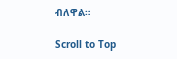ብለዋል።

Scroll to Top